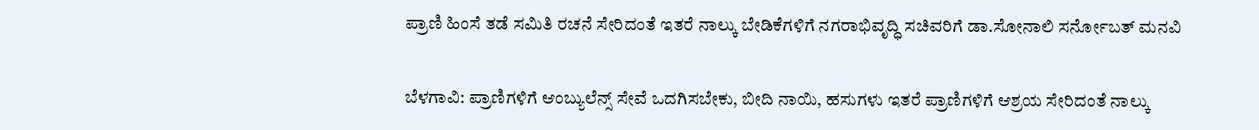ಪ್ರಾಣಿ ಹಿಂಸೆ ತಡೆ ಸಮಿತಿ ರಚನೆ ಸೇರಿದಂತೆ ಇತರೆ ನಾಲ್ಕು ಬೇಡಿಕೆಗಳಿಗೆ ನಗರಾಭಿವೃದ್ಧಿ ಸಚಿವರಿಗೆ ಡಾ.ಸೋನಾಲಿ ಸರ್ನೋಬತ್ ಮನವಿ

ಬೆಳಗಾವಿ: ಪ್ರಾಣಿಗಳಿಗೆ ಆಂಬ್ಯುಲೆನ್ಸ್ ಸೇವೆ ಒದಗಿಸಬೇಕು, ಬೀದಿ ನಾಯಿ, ಹಸುಗಳು ಇತರೆ ಪ್ರಾಣಿಗಳಿಗೆ ಆಶ್ರಯ ಸೇರಿದಂತೆ ನಾಲ್ಕು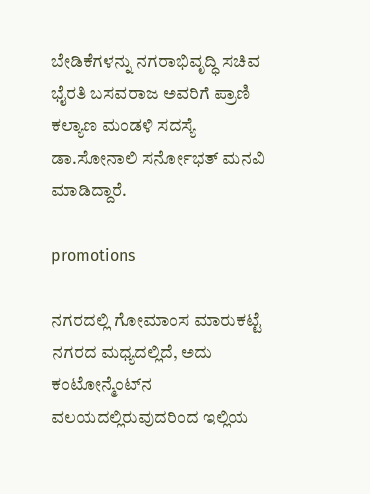ಬೇಡಿಕೆಗಳನ್ನು ನಗರಾಭಿವೃದ್ಧಿ ಸಚಿವ ಭೈರತಿ ಬಸವರಾಜ ಅವರಿಗೆ ಪ್ರಾಣಿ ಕಲ್ಯಾಣ ಮಂಡಳಿ ಸದಸ್ಯೆ ಡಾ.ಸೋನಾಲಿ ಸರ್ನೋಭತ್ ಮನವಿ ಮಾಡಿದ್ದಾರೆ.

promotions

ನಗರದಲ್ಲಿ ಗೋಮಾಂಸ ಮಾರುಕಟ್ಟೆ ನಗರದ ಮಧ್ಯದಲ್ಲಿದೆ, ಅದು ಕಂಟೋನ್ಮೆಂಟ್‌ನ ವಲಯದಲ್ಲಿರುವುದರಿಂದ ಇಲ್ಲಿಯ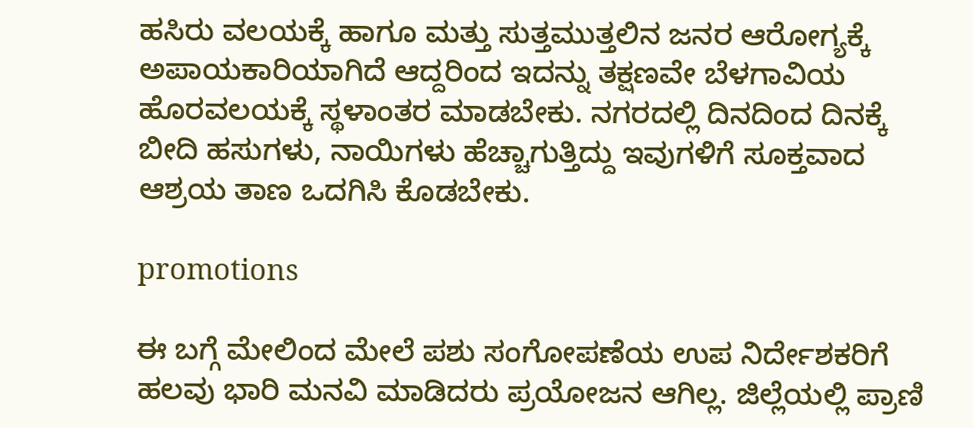ಹಸಿರು ವಲಯಕ್ಕೆ ಹಾಗೂ ಮತ್ತು ಸುತ್ತಮುತ್ತಲಿನ ಜನರ ಆರೋಗ್ಯಕ್ಕೆ ಅಪಾಯಕಾರಿಯಾಗಿದೆ ಆದ್ದರಿಂದ ಇದನ್ನು ತಕ್ಷಣವೇ ಬೆಳಗಾವಿಯ ಹೊರವಲಯಕ್ಕೆ ಸ್ಥಳಾಂತರ ಮಾಡಬೇಕು. ನಗರದಲ್ಲಿ ದಿನದಿಂದ ದಿನಕ್ಕೆ ಬೀದಿ ಹಸುಗಳು, ನಾಯಿಗಳು ಹೆಚ್ಚಾಗುತ್ತಿದ್ದು ಇವುಗಳಿಗೆ ಸೂಕ್ತವಾದ ಆಶ್ರಯ ತಾಣ ಒದಗಿಸಿ ಕೊಡಬೇಕು.

promotions

ಈ ಬಗ್ಗೆ ಮೇಲಿಂದ ಮೇಲೆ ಪಶು ಸಂಗೋಪಣೆಯ ಉಪ ನಿರ್ದೇಶಕರಿಗೆ ಹಲವು ಭಾರಿ ಮನವಿ ಮಾಡಿದರು ಪ್ರಯೋಜನ ಆಗಿಲ್ಲ. ಜಿಲ್ಲೆಯಲ್ಲಿ ಪ್ರಾಣಿ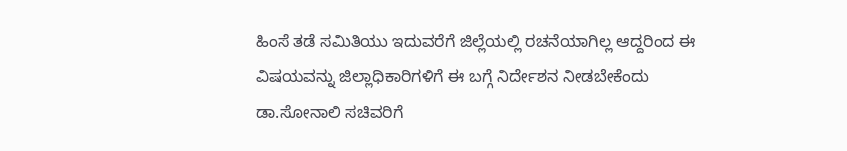ಹಿಂಸೆ ತಡೆ ಸಮಿತಿಯು ಇದುವರೆಗೆ ಜಿಲ್ಲೆಯಲ್ಲಿ ರಚನೆಯಾಗಿಲ್ಲ ಆದ್ದರಿಂದ ಈ ವಿಷಯವನ್ನು ಜಿಲ್ಲಾಧಿಕಾರಿಗಳಿಗೆ ಈ ಬಗ್ಗೆ ನಿರ್ದೇಶನ ನೀಡಬೇಕೆಂದು ಡಾ.ಸೋನಾಲಿ ಸಚಿವರಿಗೆ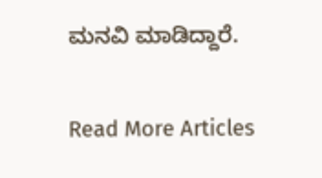ಮನವಿ ಮಾಡಿದ್ದಾರೆ.

Read More Articles